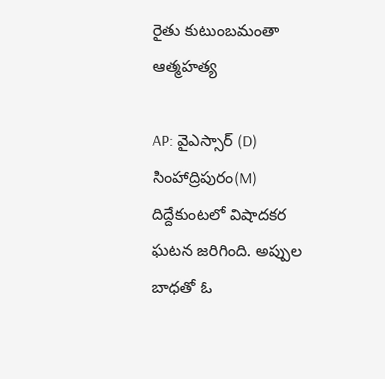రైతు కుటుంబమంతా ఆత్మహత్య

AP: వైఎస్సార్ (D) సింహాద్రిపురం(M) దిద్దేకుంటలో విషాదకర ఘటన జరిగింది. అప్పుల బాధతో ఓ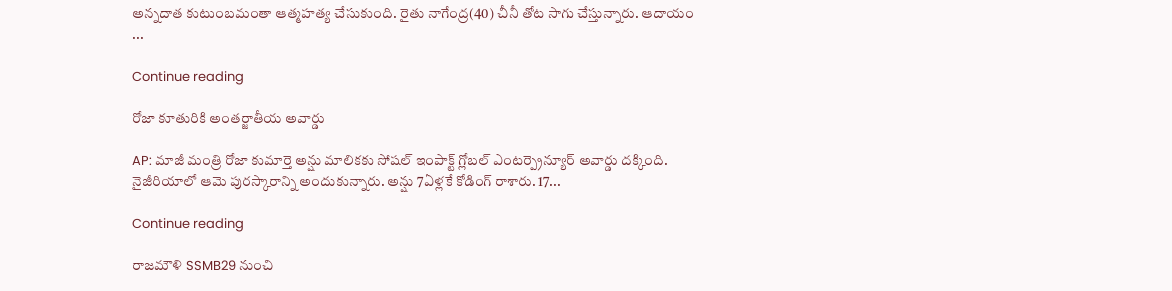అన్నదాత కుటుంబమంతా ఆత్మహత్య చేసుకుంది. రైతు నాగేంద్ర(40) చీనీ తోట సాగు చేస్తున్నారు. ఆదాయం ...

Continue reading

రోజా కూతురికి అంతర్జాతీయ అవార్డు

AP: మాజీ మంత్రి రోజా కుమార్తె అన్షు మాలికకు సోషల్ ఇంపాక్ట్ గ్లోబల్ ఎంటర్ప్రెన్యూర్ అవార్డు దక్కింది. నైజీరియాలో ఆమె పురస్కారాన్ని అందుకున్నారు. అన్షు 7ఏళ్లకే కోడింగ్ రాశారు. 17...

Continue reading

రాజమౌళి SSMB29 నుంచి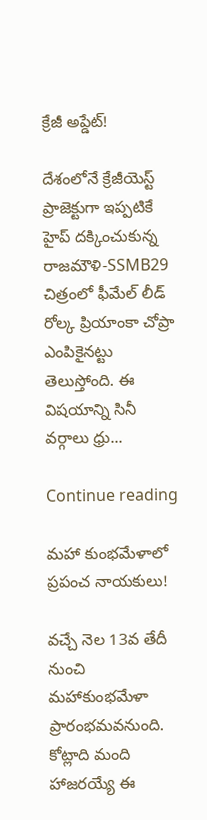క్రేజీ అప్డేట్!

దేశంలోనే క్రేజీయెస్ట్ ప్రాజెక్టుగా ఇప్పటికే హైప్ దక్కించుకున్న రాజమౌళి-SSMB29 చిత్రంలో ఫీమేల్ లీడ్ రోల్క ప్రియాంకా చోప్రా ఎంపికైనట్టు తెలుస్తోంది. ఈ విషయాన్ని సినీ వర్గాలు ధ్రు...

Continue reading

మహా కుంభమేళాలో ప్రపంచ నాయకులు!

వచ్చే నెల 13వ తేదీ నుంచి మహాకుంభమేళా ప్రారంభమవనుంది. కోట్లాది మంది హాజరయ్యే ఈ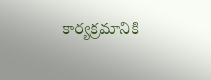కార్యక్రమానికి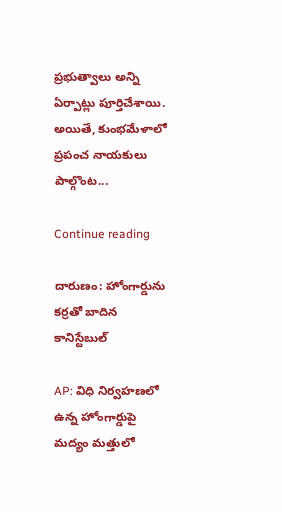ప్రభుత్వాలు అన్ని ఏర్పాట్లు పూర్తిచేశాయి. అయితే, కుంభమేళాలో ప్రపంచ నాయకులు పాల్గొంట...

Continue reading

దారుణం: హోంగార్డును కర్రతో బాదిన కానిస్టేబుల్

AP: విధి నిర్వహణలో ఉన్న హోంగార్డుపై మద్యం మత్తులో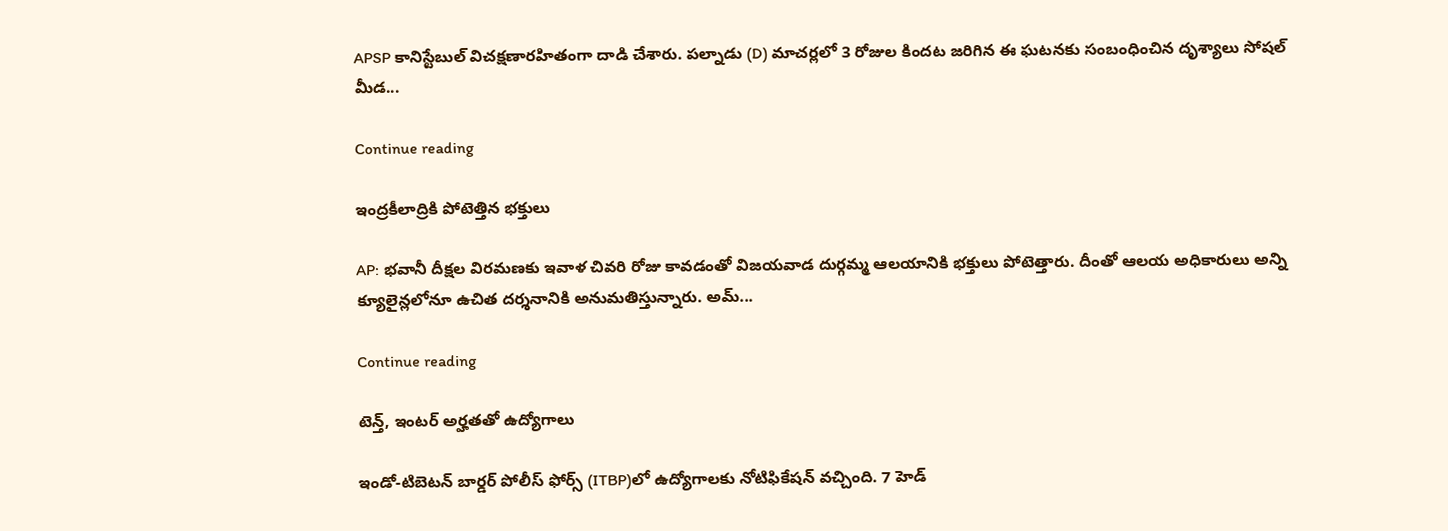APSP కానిస్టేబుల్ విచక్షణారహితంగా దాడి చేశారు. పల్నాడు (D) మాచర్లలో 3 రోజుల కిందట జరిగిన ఈ ఘటనకు సంబంధించిన దృశ్యాలు సోషల్ మీడ...

Continue reading

ఇంద్రకీలాద్రికి పోటెత్తిన భక్తులు

AP: భవానీ దీక్షల విరమణకు ఇవాళ చివరి రోజు కావడంతో విజయవాడ దుర్గమ్మ ఆలయానికి భక్తులు పోటెత్తారు. దీంతో ఆలయ అధికారులు అన్ని క్యూలైన్లలోనూ ఉచిత దర్శనానికి అనుమతిస్తున్నారు. అమ్...

Continue reading

టెన్త్, ఇంటర్ అర్హతతో ఉద్యోగాలు

ఇండో-టిబెటన్ బార్డర్ పోలీస్ ఫోర్స్ (ITBP)లో ఉద్యోగాలకు నోటిఫికేషన్ వచ్చింది. 7 హెడ్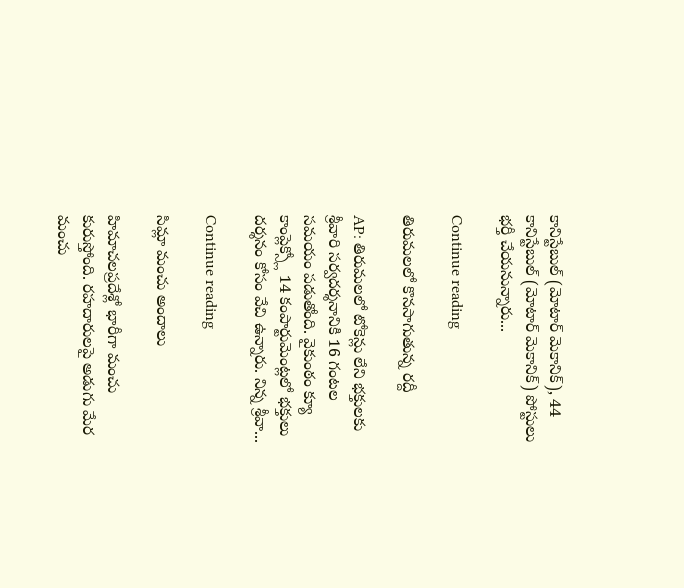కానిస్టేబుల్ (మోటార్ మెకానిక్), 44 కానిస్టేబుల్ (మోటార్ మెకానిక్) పోస్టులు భర్తీ చేయనున్నారు...

Continue reading

తిరుమలలో కొనసాగుతున్న రద్దీ

AP: తిరుమలలో టోకెన్లు లేని భక్తులకు శ్రీవారి సర్వదర్శనానికి 16 గంటల సమయం పడుతోంది. వైకుంఠం క్యూ కాంప్లెక్స్లో 14 కంపార్టుమెంట్లలో భక్తులు దర్శనం కోసం వేచి ఉన్నారు. నిన్న శ్రీవా...

Continue reading

సిమ్లా మంచు అందాలు

హిమాచలప్రదేశ్లో భారీగా మంచు కురుస్తోంది. రహదారులపై అడుగు మేర మంచు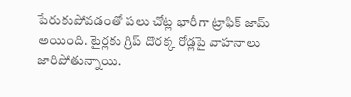పేరుకుపోవడంతో పలు చోట్ల భారీగా ట్రాఫిక్ జామ్ అయింది. టైర్లకు గ్రిప్ దొరక్క రోడ్లపై వాహనాలు జారిపోతున్నాయి.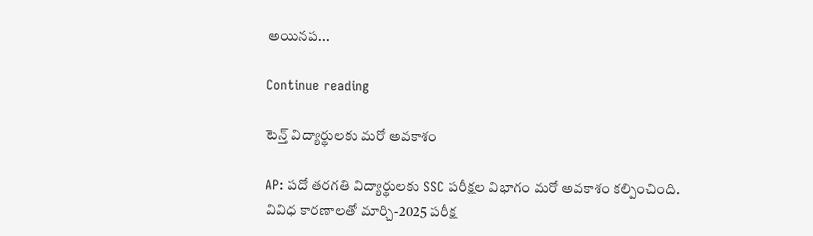అయినప...

Continue reading

టెన్త్ విద్యార్థులకు మరో అవకాశం

AP: పదో తరగతి విద్యార్థులకు SSC పరీక్షల విభాగం మరో అవకాశం కల్పించింది. వివిధ కారణాలతో మార్చి-2025 పరీక్ష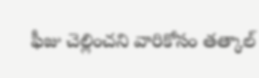ఫీజు చెల్లించని వారికోసం తత్కాల్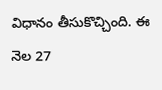విధానం తీసుకొచ్చింది. ఈ నెల 27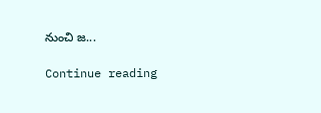నుంచి జ...

Continue reading